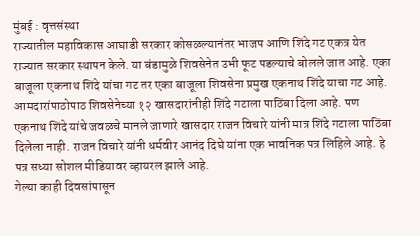मुंबई : वृत्तसंस्था
राज्यातील महाविकास आघाडी सरकार कोसळल्यानंतर भाजप आणि शिंदे गट एकत्र येत राज्यात सरकार स्थापन केले. या बंडामुळे शिवसेनेत उभी फूट पडल्याचे बोलले जात आहे. एका बाजूला एकनाथ शिंदे यांचा गट तर एका बाजूला शिवसेना प्रमुख एकनाथ शिंदे याचा गट आहे. आमदारांपाठोपाठ शिवसेनेच्या १२ खासदारांनीही शिंदे गटाला पाठिंबा दिला आहे. पण एकनाथ शिंदे यांचे जवळचे मानले जाणारे खासदार राजन विचारे यांनी मात्र शिंदे गटाला पाठिंबा दिलेला नाही. राजन विचारे यांनी धर्मवीर आनंद दिघे यांना एक भावनिक पत्र लिहिले आहे. हे पत्र सध्या सोशल मीडियावर व्हायरल झाले आहे.
गेल्या काही दिवसांपासून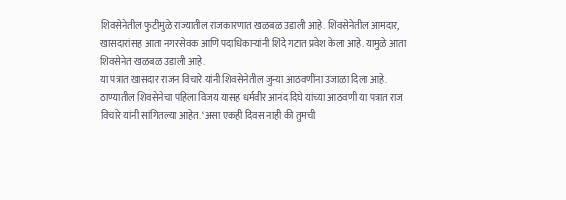शिवसेनेतील फुटीमुळे राज्यातील राजकारणात खळबळ उडाली आहे. शिवसेनेतील आमदार, खासदारांसह आता नगरसेवक आणि पदाधिकाऱ्यांनी शिंदे गटात प्रवेश केला आहे. यामुळे आता शिवसेनेत खळबळ उडाली आहे.
या पत्रात खासदार राजन विचारे यांनी शिवसेनेतील जुन्या आठवणींना उजाळा दिला आहे. ठाण्यातील शिवसेनेचा पहिला विजय यासह धर्मवीर आनंद दिघे यांच्या आठवणी या पत्रात राज विचारे यांनी सांगितल्या आहेत. ‘असा एकही दिवस नाही की तुमची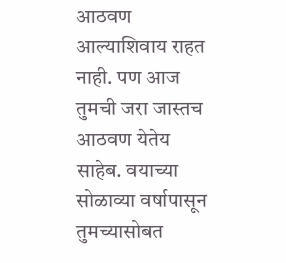आठवण आल्याशिवाय राहत नाही. पण आज तुमची जरा जास्तच आठवण येतेय साहेब. वयाच्या सोळाव्या वर्षापासून तुमच्यासोबत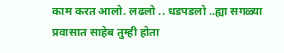काम करत आलो. लढलो .. धडपडलो ..ह्या सगळ्या प्रवासात साहेब तुम्ही होता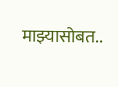माझ्यासोबत..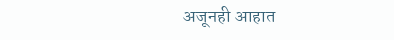अजूनही आहात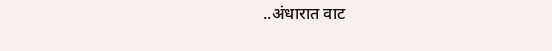..अंधारात वाट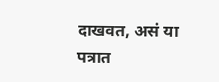दाखवत, असं या पत्रात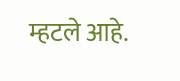म्हटले आहे.